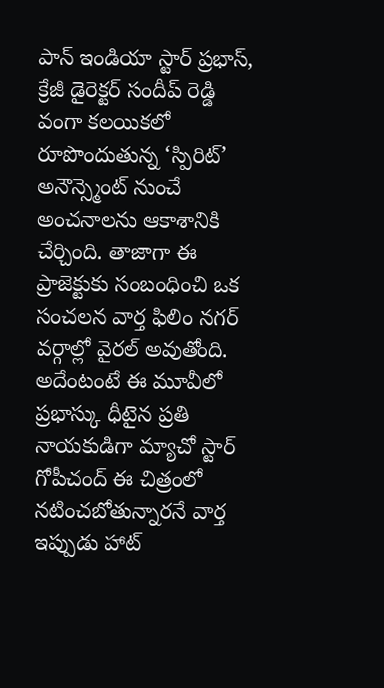పాన్ ఇండియా స్టార్ ప్రభాస్, క్రేజీ డైరెక్టర్ సందీప్ రెడ్డి వంగా కలయికలో రూపొందుతున్న ‘స్పిరిట్’ అనౌన్స్మెంట్ నుంచే అంచనాలను ఆకాశానికి చేర్చింది. తాజాగా ఈ ప్రాజెక్టుకు సంబంధించి ఒక సంచలన వార్త ఫిలిం నగర్ వర్గాల్లో వైరల్ అవుతోంది. అదేంటంటే ఈ మూవీలో ప్రభాస్కు ధీటైన ప్రతి నాయకుడిగా మ్యాచో స్టార్ గోపీచంద్ ఈ చిత్రంలో నటించబోతున్నారనే వార్త ఇప్పుడు హాట్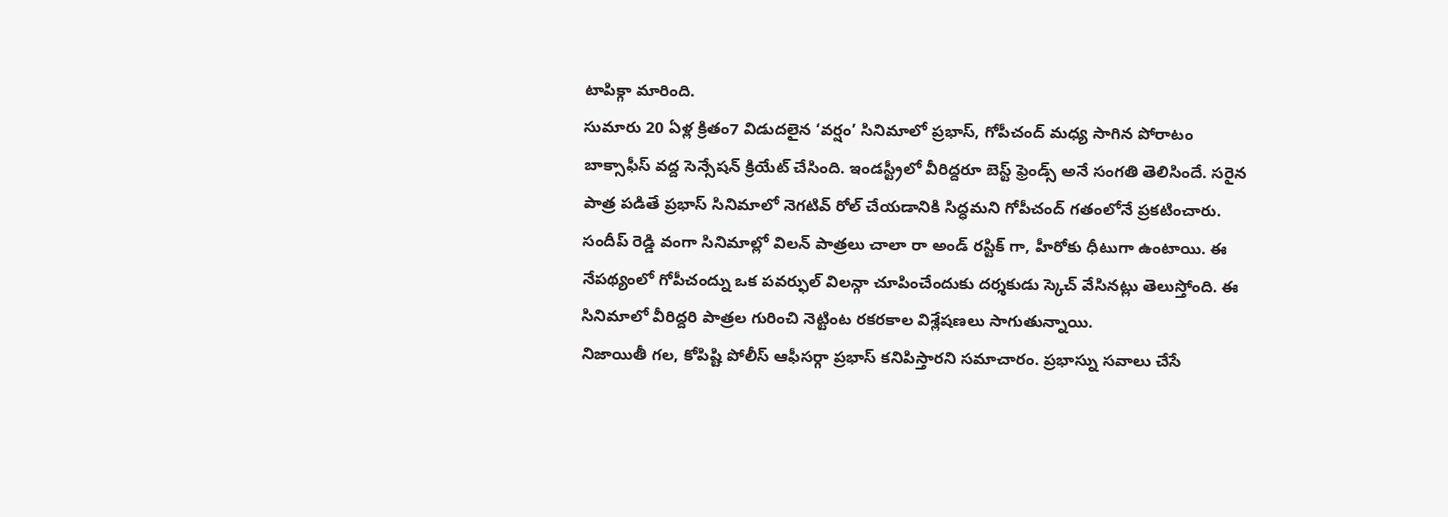టాపిక్గా మారింది.
సుమారు 20 ఏళ్ల క్రితం7 విడుదలైన ‘వర్షం’ సినిమాలో ప్రభాస్, గోపీచంద్ మధ్య సాగిన పోరాటం బాక్సాఫీస్ వద్ద సెన్సేషన్ క్రియేట్ చేసింది. ఇండస్ట్రీలో వీరిద్దరూ బెస్ట్ ఫ్రెండ్స్ అనే సంగతి తెలిసిందే. సరైన పాత్ర పడితే ప్రభాస్ సినిమాలో నెగటివ్ రోల్ చేయడానికి సిద్ధమని గోపీచంద్ గతంలోనే ప్రకటించారు. సందీప్ రెడ్డి వంగా సినిమాల్లో విలన్ పాత్రలు చాలా రా అండ్ రస్టిక్ గా, హీరోకు ధీటుగా ఉంటాయి. ఈ నేపథ్యంలో గోపీచంద్ను ఒక పవర్ఫుల్ విలన్గా చూపించేందుకు దర్శకుడు స్కెచ్ వేసినట్లు తెలుస్తోంది. ఈ సినిమాలో వీరిద్దరి పాత్రల గురించి నెట్టింట రకరకాల విశ్లేషణలు సాగుతున్నాయి.
నిజాయితీ గల, కోపిష్టి పోలీస్ ఆఫీసర్గా ప్రభాస్ కనిపిస్తారని సమాచారం. ప్రభాస్ను సవాలు చేసే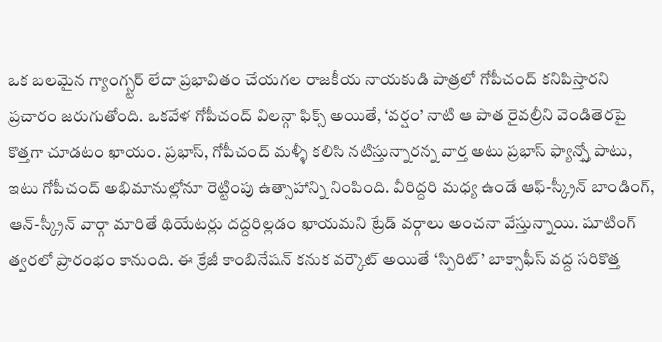ఒక బలమైన గ్యాంగ్స్టర్ లేదా ప్రభావితం చేయగల రాజకీయ నాయకుడి పాత్రలో గోపీచంద్ కనిపిస్తారని ప్రచారం జరుగుతోంది. ఒకవేళ గోపీచంద్ విలన్గా ఫిక్స్ అయితే, ‘వర్షం’ నాటి ఆ పాత రైవల్రీని వెండితెరపై కొత్తగా చూడటం ఖాయం. ప్రభాస్, గోపీచంద్ మళ్ళీ కలిసి నటిస్తున్నారన్న వార్త అటు ప్రభాస్ ఫ్యాన్స్తో పాటు, ఇటు గోపీచంద్ అభిమానుల్లోనూ రెట్టింపు ఉత్సాహాన్ని నింపింది. వీరిద్దరి మధ్య ఉండే ఆఫ్-స్క్రీన్ బాండింగ్, ఆన్-స్క్రీన్ వార్గా మారితే థియేటర్లు దద్దరిల్లడం ఖాయమని ట్రేడ్ వర్గాలు అంచనా వేస్తున్నాయి. షూటింగ్ త్వరలో ప్రారంభం కానుంది. ఈ క్రేజీ కాంబినేషన్ కనుక వర్కౌట్ అయితే ‘స్పిరిట్’ బాక్సాఫీస్ వద్ద సరికొత్త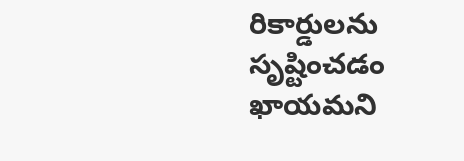రికార్డులను సృష్టించడం ఖాయమని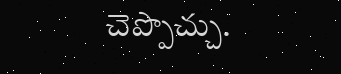చెప్పొచ్చు.